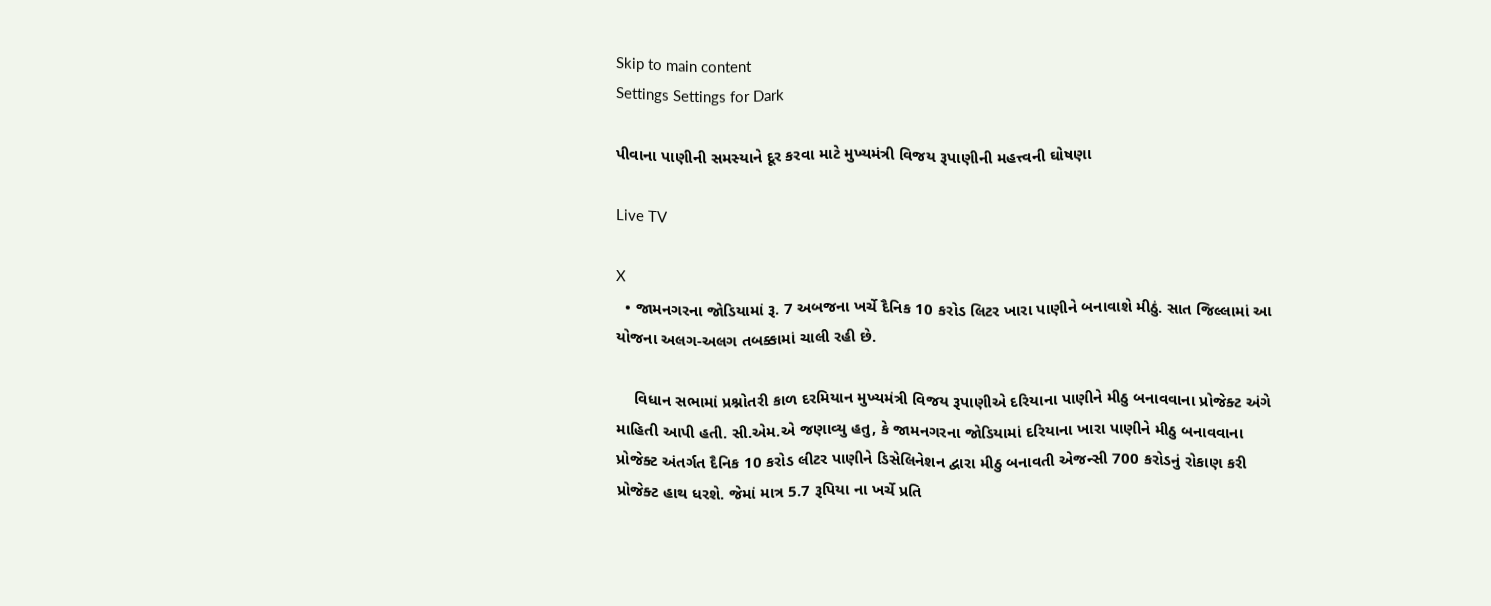Skip to main content
Settings Settings for Dark

પીવાના પાણીની સમસ્યાને દૂર કરવા માટે મુખ્યમંત્રી વિજય રૂપાણીની મહત્ત્વની ઘોષણા

Live TV

X
  • જામનગરના જોડિયામાં રૂ. 7 અબજના ખર્ચે દૈનિક 10 કરોડ લિટર ખારા પાણીને બનાવાશે મીઠું. સાત જિલ્લામાં આ યોજના અલગ-અલગ તબક્કામાં ચાલી રહી છે.

    વિધાન સભામાં પ્રશ્નોતરી કાળ દરમિયાન મુખ્યમંત્રી વિજય રૂપાણીએ દરિયાના પાણીને મીઠુ બનાવવાના પ્રોજેક્ટ અંગે માહિતી આપી હતી. સી.એમ.એ જણાવ્યુ હતુ, કે જામનગરના જોડિયામાં દરિયાના ખારા પાણીને મીઠુ બનાવવાના પ્રોજેક્ટ અંતર્ગત દૈનિક 10 કરોડ લીટર પાણીને ડિસેલિનેશન દ્વારા મીઠુ બનાવતી એજન્સી 700 કરોડનું રોકાણ કરી પ્રોજેક્ટ હાથ ધરશે. જેમાં માત્ર 5.7 રૂપિયા ના ખર્ચે પ્રતિ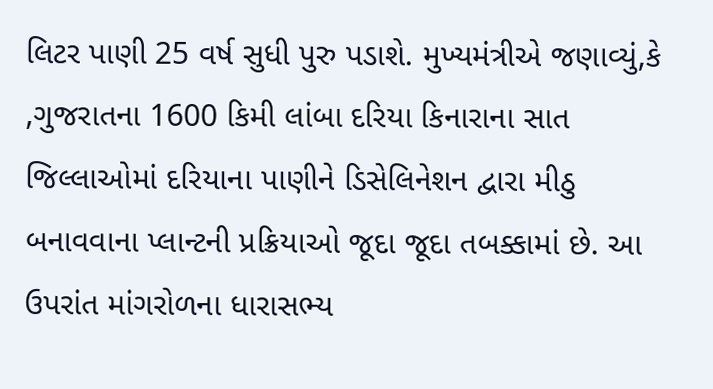લિટર પાણી 25 વર્ષ સુધી પુરુ પડાશે. મુખ્યમંત્રીએ જણાવ્યું,કે ,ગુજરાતના 1600 કિમી લાંબા દરિયા કિનારાના સાત જિલ્લાઓમાં દરિયાના પાણીને ડિસેલિનેશન દ્વારા મીઠુ બનાવવાના પ્લાન્ટની પ્રક્રિયાઓ જૂદા જૂદા તબક્કામાં છે. આ ઉપરાંત માંગરોળના ધારાસભ્ય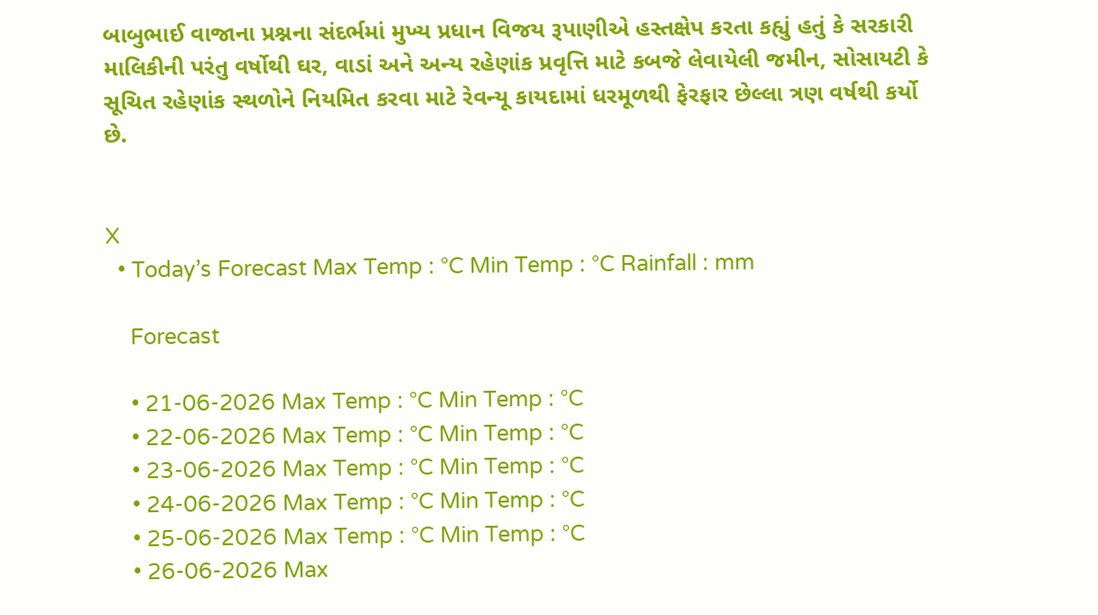બાબુભાઈ વાજાના પ્રશ્નના સંદર્ભમાં મુખ્ય પ્રધાન વિજય રૂપાણીએ હસ્તક્ષેપ કરતા કહ્યું હતું કે સરકારી માલિકીની પરંતુ વર્ષોથી ઘર, વાડાં અને અન્ય રહેણાંક પ્રવૃત્તિ માટે કબજે લેવાયેલી જમીન, સોસાયટી કે સૂચિત રહેણાંક સ્થળોને નિયમિત કરવા માટે રેવન્યૂ કાયદામાં ધરમૂળથી ફેરફાર છેલ્લા ત્રણ વર્ષથી કર્યો છે.


X
  • Today’s Forecast Max Temp : °C Min Temp : °C Rainfall : mm

    Forecast

    • 21-06-2026 Max Temp : °C Min Temp : °C
    • 22-06-2026 Max Temp : °C Min Temp : °C
    • 23-06-2026 Max Temp : °C Min Temp : °C
    • 24-06-2026 Max Temp : °C Min Temp : °C
    • 25-06-2026 Max Temp : °C Min Temp : °C
    • 26-06-2026 Max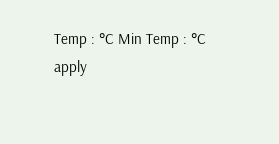Temp : °C Min Temp : °C
apply